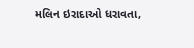મલિન ઇરાદાઓ ધરાવતા,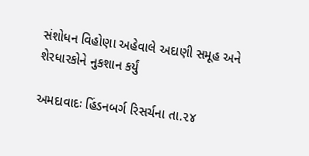સંશોધન વિહોણા અહેવાલે અદાણી સમૂહ અને શેરધારકોને નુકશાન કર્યું

અમદાવાદઃ હિંડનબર્ગ રિસર્ચના તા.૨૪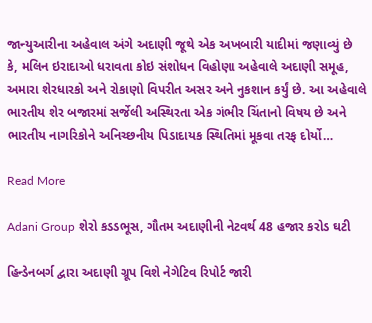જાન્યુઆરીના અહેવાલ અંગે અદાણી જૂથે એક અખબારી યાદીમાં જણાવ્યું છે કે, મલિન ઇરાદાઓ ધરાવતા કોઇ સંશોધન વિહોણા અહેવાલે અદાણી સમૂહ, અમારા શેરધારકો અને રોકાણો વિપરીત અસર અને નુકશાન કર્યું છે. આ અહેવાલે ભારતીય શેર બજારમાં સર્જેલી અસ્થિરતા એક ગંભીર ચિંતાનો વિષય છે અને ભારતીય નાગરિકોને અનિચ્છનીય પિડાદાયક સ્થિતિમાં મૂકવા તરફ દોર્યો…

Read More

Adani Group શેરો કડડભૂસ, ગૌતમ અદાણીની નેટવર્થ 48 હજાર કરોડ ઘટી

હિન્ડેનબર્ગ દ્વારા અદાણી ગ્રૂપ વિશે નેગેટિવ રિપોર્ટ જારી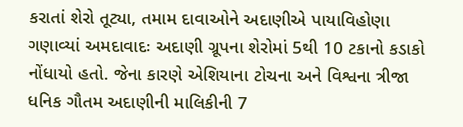કરાતાં શેરો તૂટ્યા, તમામ દાવાઓને અદાણીએ પાયાવિહોણા ગણાવ્યાં અમદાવાદઃ અદાણી ગ્રૂપના શેરોમાં 5થી 10 ટકાનો કડાકો નોંધાયો હતો. જેના કારણે એશિયાના ટોચના અને વિશ્વના ત્રીજા ધનિક ગૌતમ અદાણીની માલિકીની 7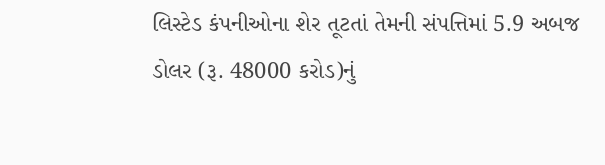લિસ્ટેડ કંપનીઓના શેર તૂટતાં તેમની સંપત્તિમાં 5.9 અબજ ડોલર (રૂ. 48000 કરોડ)નું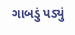ગાબડું પડ્યું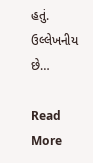હતું. ઉલ્લેખનીય છે…

Read More